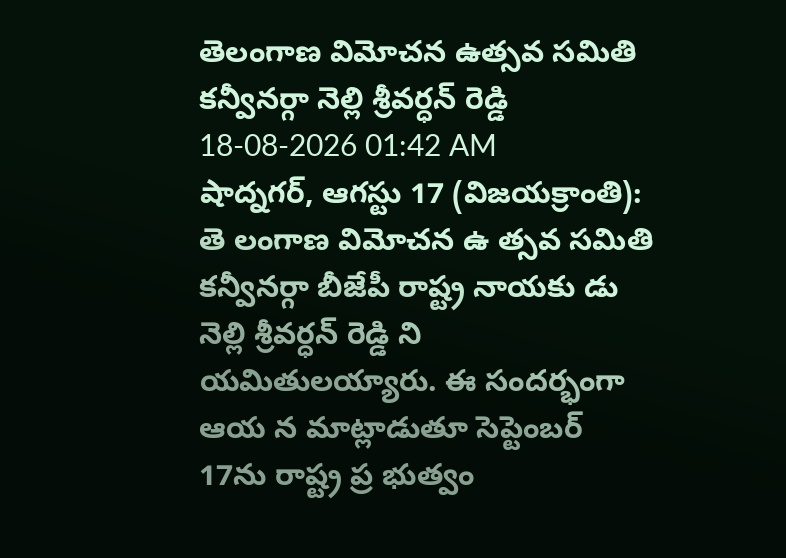తెలంగాణ విమోచన ఉత్సవ సమితి కన్వీనర్గా నెల్లి శ్రీవర్ధన్ రెడ్డి
18-08-2026 01:42 AM
షాద్నగర్, ఆగస్టు 17 (విజయక్రాంతి): తె లంగాణ విమోచన ఉ త్సవ సమితి కన్వీనర్గా బీజేపీ రాష్ట్ర నాయకు డు నెల్లి శ్రీవర్ధన్ రెడ్డి ని యమితులయ్యారు. ఈ సందర్భంగా ఆయ న మాట్లాడుతూ సెప్టెంబర్ 17ను రాష్ట్ర ప్ర భుత్వం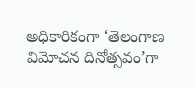అధికారికంగా ‘తెలంగాణ విమోచన దినోత్సవం’గా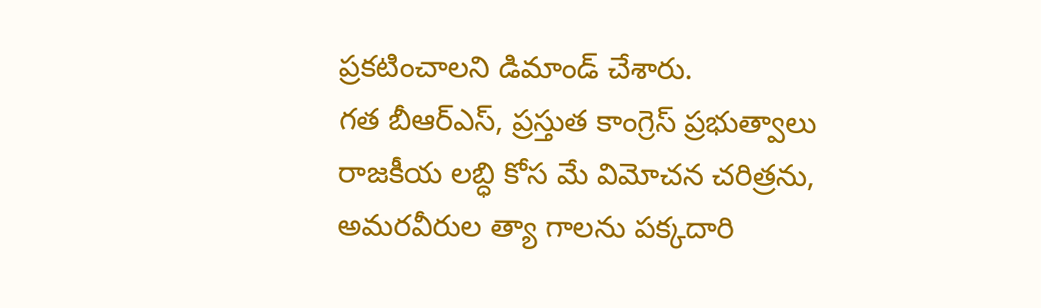ప్రకటించాలని డిమాండ్ చేశారు.
గత బీఆర్ఎస్, ప్రస్తుత కాంగ్రెస్ ప్రభుత్వాలు రాజకీయ లబ్ధి కోస మే విమోచన చరిత్రను, అమరవీరుల త్యా గాలను పక్కదారి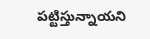పట్టిస్తున్నాయని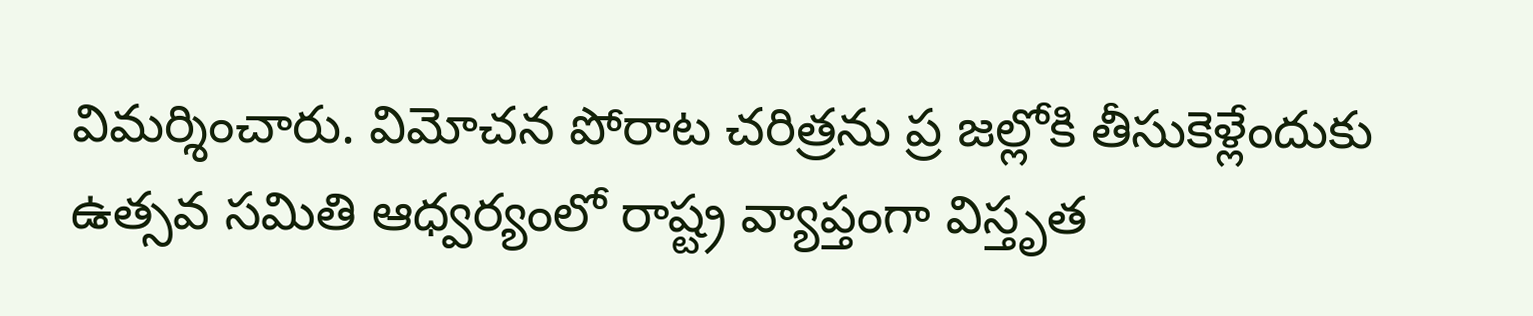విమర్శించారు. విమోచన పోరాట చరిత్రను ప్ర జల్లోకి తీసుకెళ్లేందుకు ఉత్సవ సమితి ఆధ్వర్యంలో రాష్ట్ర వ్యాప్తంగా విస్తృత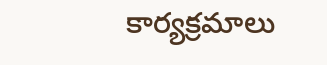కార్యక్రమాలు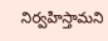నిర్వహిస్తామని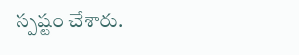స్పష్టం చేశారు.